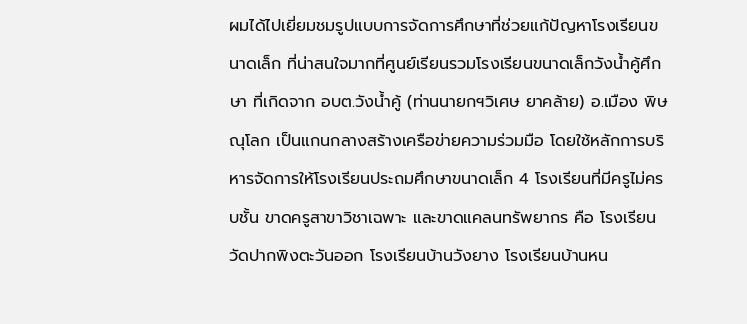ผมได้ไปเยี่ยมชมรูปแบบการจัดการศึกษาที่ช่วยแก้ปัญหาโรงเรียนขนาดเล็ก ที่น่าสนใจมากที่ศูนย์เรียนรวมโรงเรียนขนาดเล็กวังน้ำคู้ศึกษา ที่เกิดจาก อบต.วังน้ำคู้ (ท่านนายกฯวิเศษ ยาคล้าย) อ.เมือง พิษณุโลก เป็นแกนกลางสร้างเครือข่ายความร่วมมือ โดยใช้หลักการบริหารจัดการให้โรงเรียนประถมศึกษาขนาดเล็ก 4 โรงเรียนที่มีครูไม่ครบชั้น ขาดครูสาขาวิชาเฉพาะ และขาดแคลนทรัพยากร คือ โรงเรียนวัดปากพิงตะวันออก โรงเรียนบ้านวังยาง โรงเรียนบ้านหน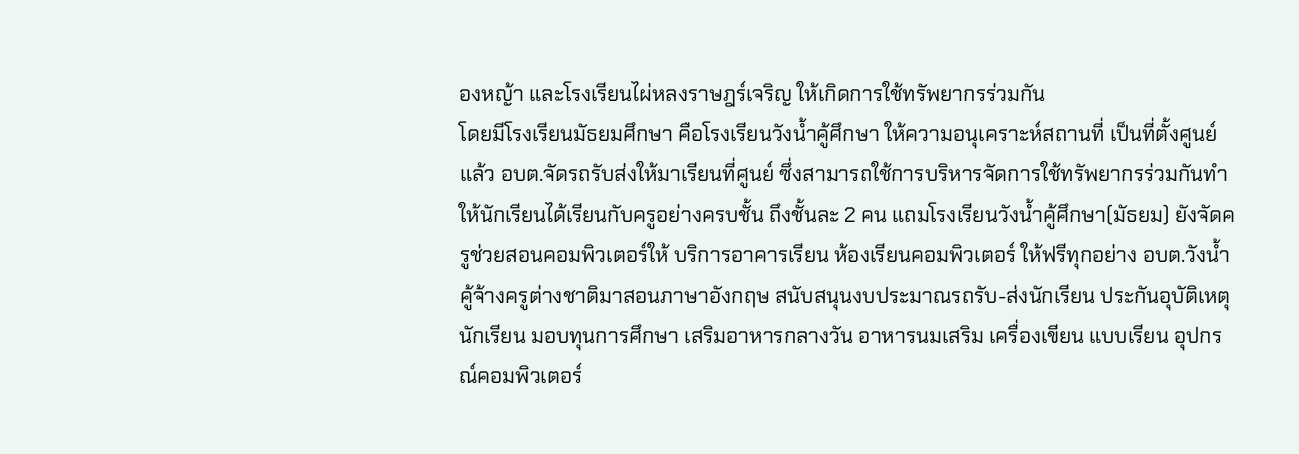องหญ้า และโรงเรียนไผ่หลงราษฎร์เจริญ ให้เกิดการใช้ทรัพยากรร่วมกัน
โดยมีโรงเรียนมัธยมศึกษา คือโรงเรียนวังน้ำคู้ศึกษา ให้ความอนุเคราะห์สถานที่ เป็นที่ตั้งศูนย์ แล้ว อบต.จัดรถรับส่งให้มาเรียนที่ศูนย์ ซึ่งสามารถใช้การบริหารจัดการใช้ทรัพยากรร่วมกันทำให้นักเรียนได้เรียนกับครูอย่างครบชั้น ถึงชั้นละ 2 คน แถมโรงเรียนวังน้ำคู้ศึกษา(มัธยม) ยังจัดครูช่วยสอนคอมพิวเตอร์ให้ บริการอาคารเรียน ห้องเรียนคอมพิวเตอร์ ให้ฟรีทุกอย่าง อบต.วังน้ำคู้จ้างครูต่างชาติมาสอนภาษาอังกฤษ สนับสนุนงบประมาณรถรับ-ส่งนักเรียน ประกันอุบัติเหตุนักเรียน มอบทุนการศึกษา เสริมอาหารกลางวัน อาหารนมเสริม เครื่องเขียน แบบเรียน อุปกรณ์คอมพิวเตอร์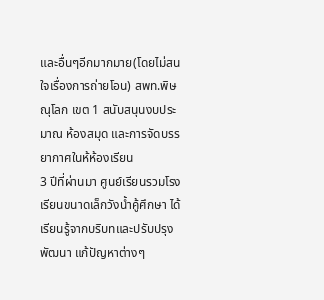และอื่นๆอีกมากมาย(โดยไม่สนใจเรื่องการถ่ายโอน) สพท.พิษณุโลก เขต 1 สนับสนุนงบประมาณ ห้องสมุด และการจัดบรรยากาศในห้ห้องเรียน
3 ปีที่ผ่านมา ศูนย์เรียนรวมโรงเรียนขนาดเล็กวังน้ำคู้ศึกษา ได้เรียนรู้จากบริบทและปรับปรุงพัฒนา แก้ปัญหาต่างๆ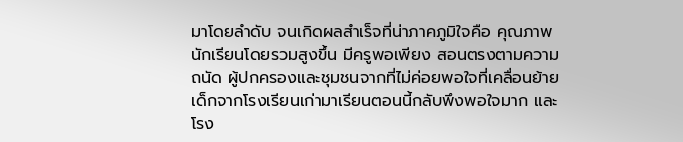มาโดยลำดับ จนเกิดผลสำเร็จที่น่าภาคภูมิใจคือ คุณภาพนักเรียนโดยรวมสูงขึ้น มีครูพอเพียง สอนตรงตามความถนัด ผู้ปกครองและชุมชนจากที่ไม่ค่อยพอใจที่เคลื่อนย้ายเด็กจากโรงเรียนเก่ามาเรียนตอนนี้กลับพึงพอใจมาก และโรง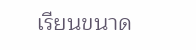เรียนขนาด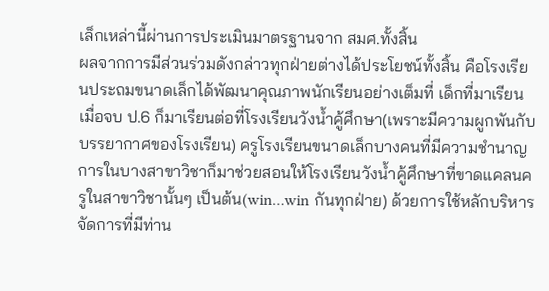เล็กเหล่านี้ผ่านการประเมินมาตรฐานจาก สมศ.ทั้งสิ้น
ผลจากการมีส่วนร่วมดังกล่าวทุกฝ่ายต่างได้ประโยชน์ทั้งสิ้น คือโรงเรียนประถมขนาดเล็กได้พัฒนาคุณภาพนักเรียนอย่างเต็มที่ เด็กที่มาเรียนเมื่อจบ ป.6 ก็มาเรียนต่อที่โรงเรียนวังน้ำคู้ศึกษา(เพราะมีความผูกพันกับบรรยากาศของโรงเรียน) ครูโรงเรียนขนาดเล็กบางคนที่มีความชำนาญการในบางสาขาวิชาก็มาช่วยสอนให้โรงเรียนวังน้ำคู้ศึกษาที่ขาดแคลนครูในสาขาวิชานั้นๆ เป็นต้น(win…win กันทุกฝ่าย) ด้วยการใช้หลักบริหารจัดการที่มีท่าน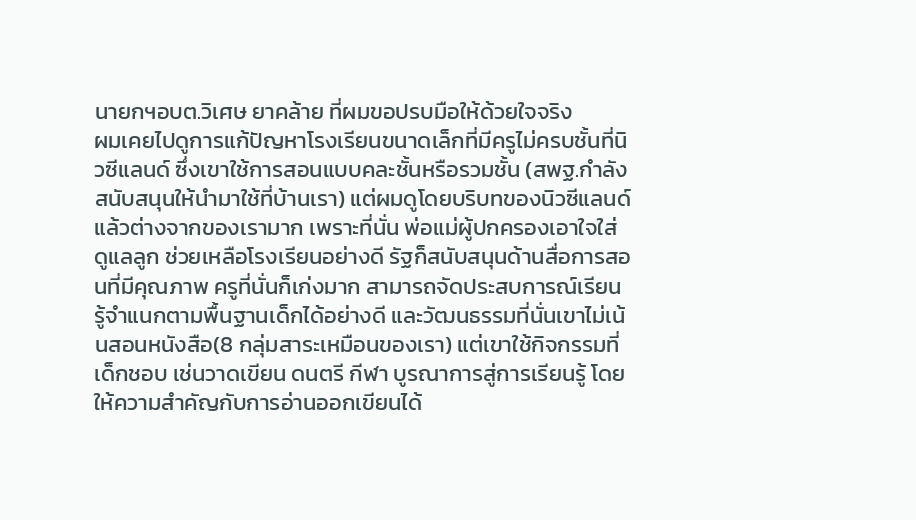นายกฯอบต.วิเศษ ยาคล้าย ที่ผมขอปรบมือให้ด้วยใจจริง
ผมเคยไปดูการแก้ปัญหาโรงเรียนขนาดเล็กที่มีครูไม่ครบชั้นที่นิวซีแลนด์ ซึ่งเขาใช้การสอนแบบคละชั้นหรือรวมชั้น (สพฐ.กำลังสนับสนุนให้นำมาใช้ที่บ้านเรา) แต่ผมดูโดยบริบทของนิวซีแลนด์ แล้วต่างจากของเรามาก เพราะที่นั่น พ่อแม่ผู้ปกครองเอาใจใส่ดูแลลูก ช่วยเหลือโรงเรียนอย่างดี รัฐก็สนับสนุนด้านสื่อการสอนที่มีคุณภาพ ครูที่นั่นก็เก่งมาก สามารถจัดประสบการณ์เรียนรู้จำแนกตามพื้นฐานเด็กได้อย่างดี และวัฒนธรรมที่นั่นเขาไม่เน้นสอนหนังสือ(8 กลุ่มสาระเหมือนของเรา) แต่เขาใช้กิจกรรมที่เด็กชอบ เช่นวาดเขียน ดนตรี กีฬา บูรณาการสู่การเรียนรู้ โดยให้ความสำคัญกับการอ่านออกเขียนได้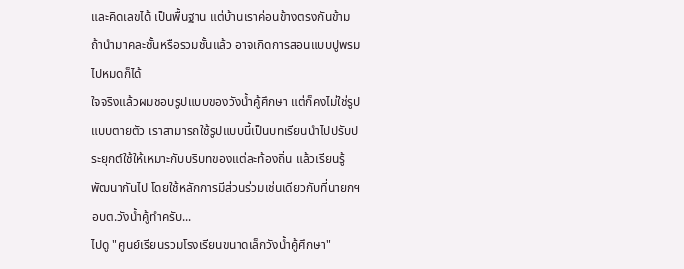และคิดเลขได้ เป็นพื้นฐาน แต่บ้านเราค่อนข้างตรงกันข้าม ถ้านำมาคละชั้นหรือรวมชั้นแล้ว อาจเกิดการสอนแบบปูพรมไปหมดก็ได้
ใจจริงแล้วผมชอบรูปแบบของวังน้ำคู้ศึกษา แต่ก็คงไม่ใช่รูปแบบตายตัว เราสามารถใช้รูปแบบนี้เป็นบทเรียนนำไปปรับประยุกต์ใช้ให้เหมาะกับบริบทของแต่ละท้องถิ่น แล้วเรียนรู้พัฒนากันไป โดยใช้หลักการมีส่วนร่วมเช่นเดียวกับที่นายกฯอบต.วังน้ำคู้ทำครับ...
ไปดู "ศูนย์เรียนรวมโรงเรียนขนาดเล็กวังน้ำคู้ศึกษา"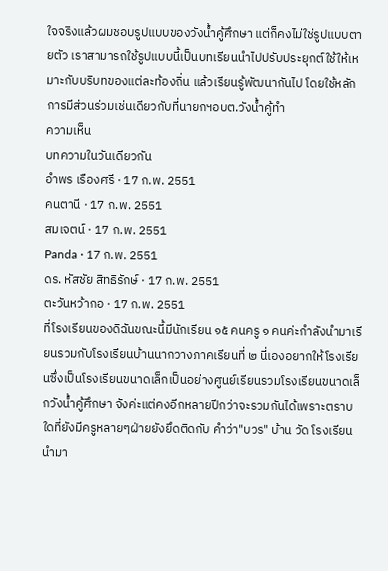ใจจริงแล้วผมชอบรูปแบบของวังน้ำคู้ศึกษา แต่ก็คงไม่ใช่รูปแบบตายตัว เราสามารถใช้รูปแบบนี้เป็นบทเรียนนำไปปรับประยุกต์ใช้ให้เหมาะกับบริบทของแต่ละท้องถิ่น แล้วเรียนรู้พัฒนากันไป โดยใช้หลักการมีส่วนร่วมเช่นเดียวกับที่นายกฯอบต.วังน้ำคู้ทำ
ความเห็น
บทความในวันเดียวกัน
อำพร เรืองศรี · 17 ก.พ. 2551
คนตานี · 17 ก.พ. 2551
สมเจตน์ · 17 ก.พ. 2551
Panda · 17 ก.พ. 2551
ดร. หัสชัย สิทธิรักษ์ · 17 ก.พ. 2551
ตะวันหว้ากอ · 17 ก.พ. 2551
ที่โรงเรียนของดิฉันขณะนี้มีนักเรียน ๑๕ คนครู ๑ คนค่ะกำลังนำมาเรียนรวมกับโรงเรียนบ้านนากวางภาคเรียนที่ ๒ นี่เองอยากให้โรงเรียนซึ่งเป็นโรงเรียนขนาดเล็กเป็นอย่างศูนย์เรียนรวมโรงเรียนขนาดเล็กวังน้ำคู้ศึกษา จังค่ะแต่คงอีกหลายปีกว่าจะรวมกันได้เพราะตราบใดที่ยังมีครูหลายๆฝ่ายยังยึดติดกับ คำว่า"บวร" บ้าน วัด โรงเรียน นำมา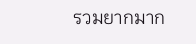รวมยากมาก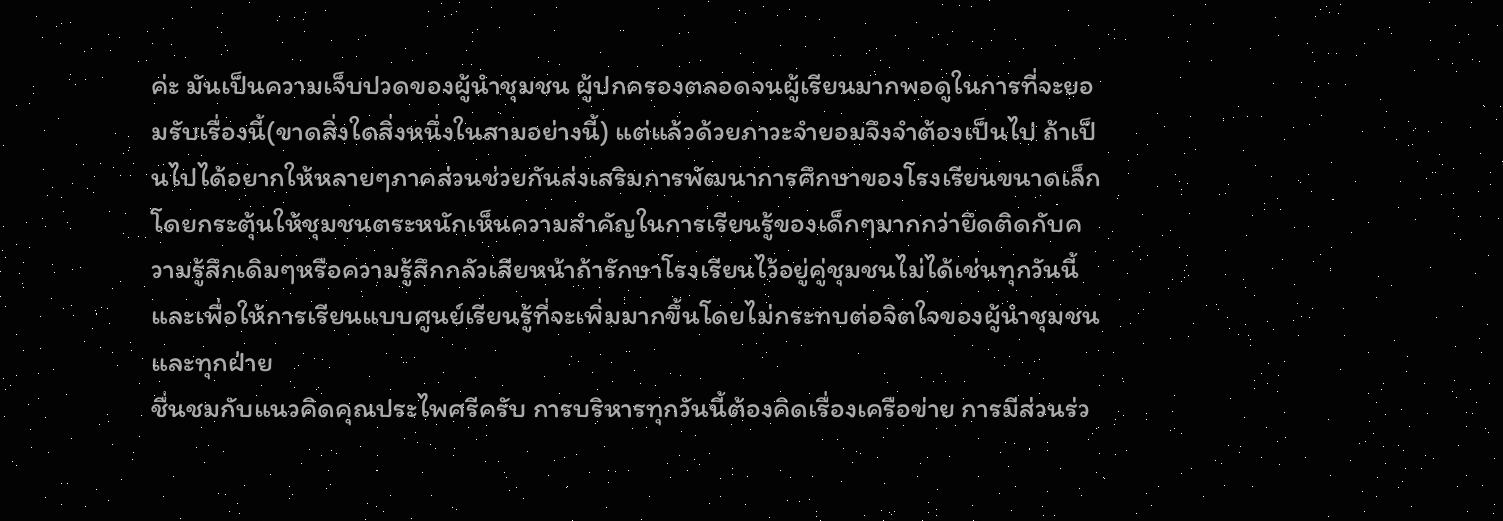ค่ะ มันเป็นความเจ็บปวดของผู้นำชุมชน ผู้ปกครองตลอดจนผู้เรียนมากพอดูในการที่จะยอมรับเรื่องนี้(ขาดสิ่งใดสิ่งหนึ่งในสามอย่างนี้) แต่แล้วด้วยภาวะจำยอมจึงจำต้องเป็นไป ถ้าเป็นไปได้อยากให้หลายๆภาคส่วนช่วยกันส่งเสริมการพัฒนาการศึกษาของโรงเรียนขนาดเล็กโดยกระตุ้นให้ชุมชนตระหนักเห็นความสำคัญในการเรียนรู้ของเด็กๆมากกว่ายึดติดกับความรู้สึกเดิมๆหรือความรู้สึกกลัวเสียหน้าถ้ารักษาโรงเรียนไว้อยู่คู่ชุมชนไม่ได้เช่นทุกวันนี้ และเพื่อให้การเรียนแบบศูนย์เรียนรู้ที่จะเพิ่มมากขึ้นโดยไม่กระทบต่อจิตใจของผู้นำชุมชนและทุกฝ่าย
ชื่นชมกับแนวคิดคุณประไพศรีครับ การบริหารทุกวันนี้ต้องคิดเรื่องเครือข่าย การมีส่วนร่ว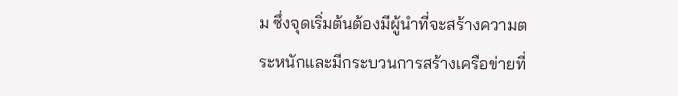ม ซึ่งจุดเริ่มต้นต้องมีผู้นำที่จะสร้างความตระหนักและมีกระบวนการสร้างเครือข่ายที่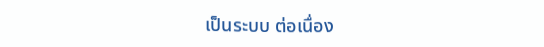เป็นระบบ ต่อเนื่อง